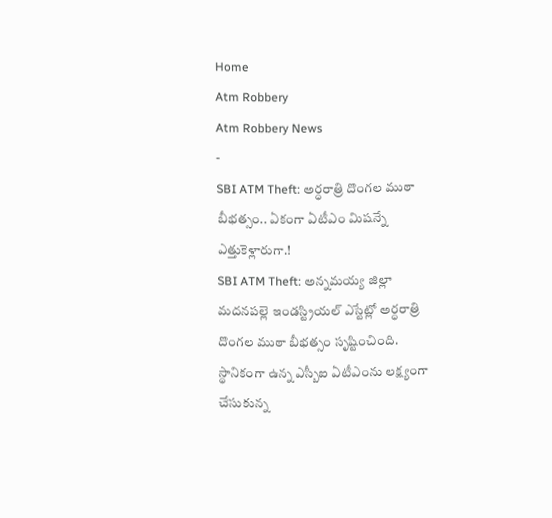Home
Atm Robbery
Atm Robbery News
-
SBI ATM Theft: అర్ధరాత్రి దొంగల ముఠా బీభత్సం.. ఏకంగా ఏటీఎం మిషన్నే ఎత్తుకెళ్లారుగా.!
SBI ATM Theft: అన్నమయ్య జిల్లా మదనపల్లె ఇండస్ట్రియల్ ఎస్టేట్లో అర్ధరాత్రి దొంగల ముఠా బీభత్సం సృష్టించింది. స్థానికంగా ఉన్న ఎస్బీఐ ఏటీఎంను లక్ష్యంగా చేసుకున్న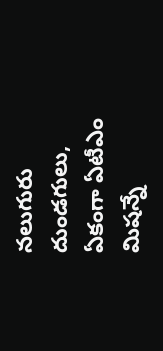నలుగురు దుండగులు, ఏకంగా ఏటీఎం మిషన్నే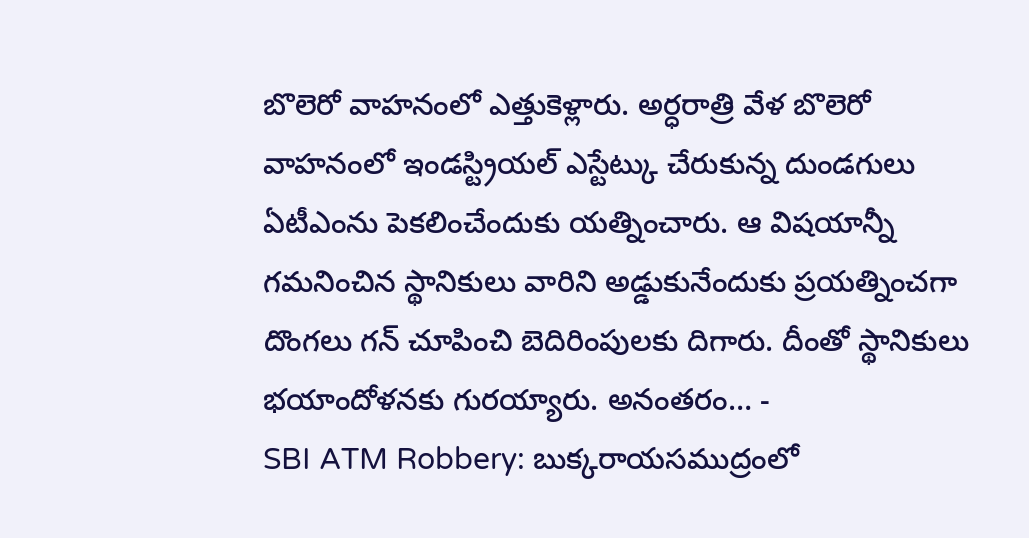బొలెరో వాహనంలో ఎత్తుకెళ్లారు. అర్ధరాత్రి వేళ బొలెరో వాహనంలో ఇండస్ట్రియల్ ఎస్టేట్కు చేరుకున్న దుండగులు ఏటీఎంను పెకలించేందుకు యత్నించారు. ఆ విషయాన్నీ గమనించిన స్థానికులు వారిని అడ్డుకునేందుకు ప్రయత్నించగా దొంగలు గన్ చూపించి బెదిరింపులకు దిగారు. దీంతో స్థానికులు భయాందోళనకు గురయ్యారు. అనంతరం… -
SBI ATM Robbery: బుక్కరాయసముద్రంలో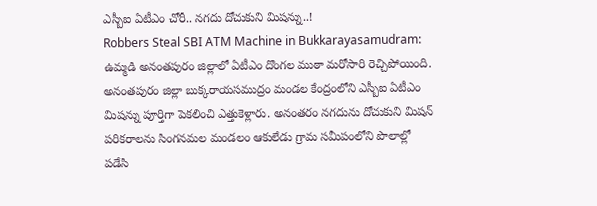ఎస్బీఐ ఏటీఎం చోరీ.. నగదు దోచుకుని మిషన్ను..!
Robbers Steal SBI ATM Machine in Bukkarayasamudram: ఉమ్మడి అనంతపురం జిల్లాలో ఏటీఎం దొంగల ముఠా మరోసారి రెచ్చిపోయింది. అనంతపురం జిల్లా బుక్కరాయసముద్రం మండల కేంద్రంలోని ఎస్బీఐ ఏటీఎం మిషన్ను పూర్తిగా పెకలించి ఎత్తుకెళ్లారు. అనంతరం నగదును దోచుకుని మిషన్ పరికరాలను సింగనమల మండలం ఆకులేడు గ్రామ సమీపంలోని పొలాల్లో పడేసి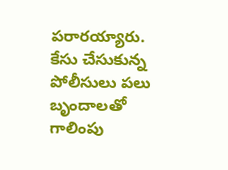పరారయ్యారు. కేసు చేసుకున్న పోలీసులు పలు బృందాలతో గాలింపు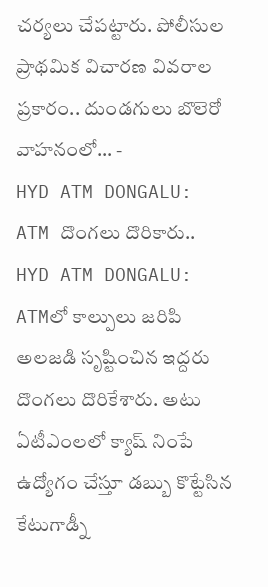చర్యలు చేపట్టారు. పోలీసుల ప్రాథమిక విచారణ వివరాల ప్రకారం.. దుండగులు బొలెరో వాహనంలో… -
HYD ATM DONGALU: ATM దొంగలు దొరికారు..
HYD ATM DONGALU: ATMలో కాల్పులు జరిపి అలజడి సృష్టించిన ఇద్దరు దొంగలు దొరికేశారు. అటు ఏటీఎంలలో క్యాష్ నింపే ఉద్యోగం చేస్తూ డబ్బు కొట్టేసిన కేటుగాడ్నీ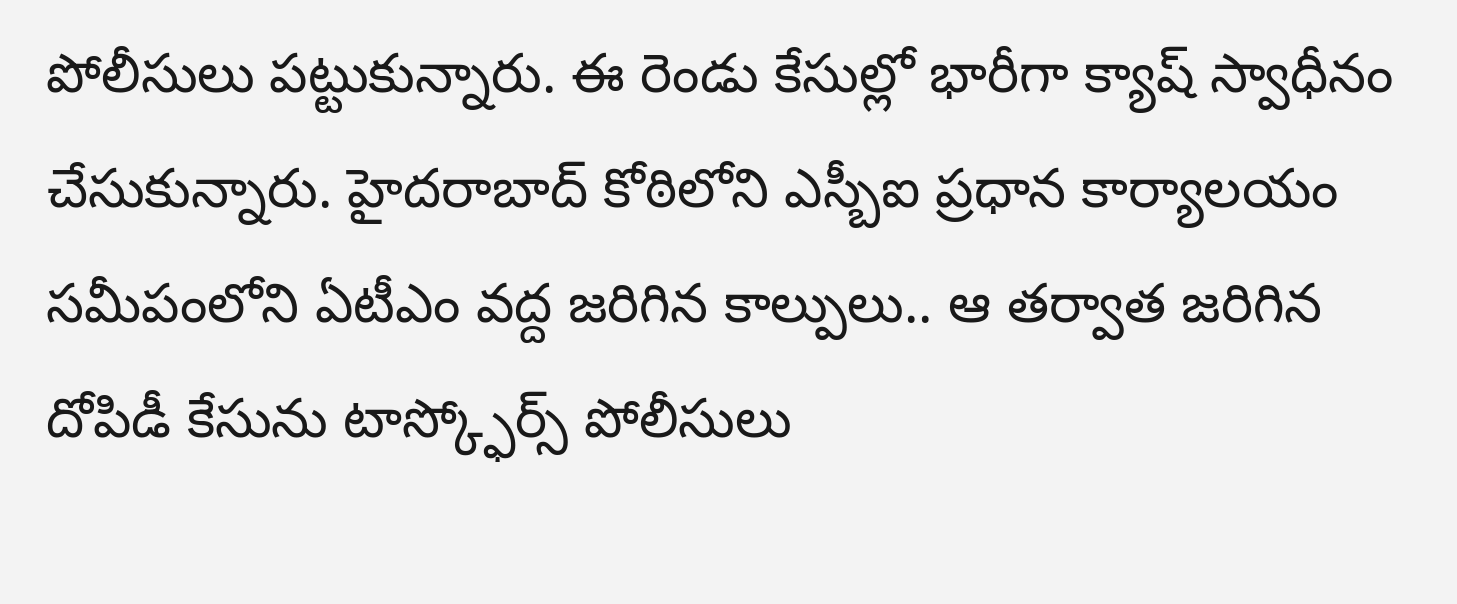పోలీసులు పట్టుకున్నారు. ఈ రెండు కేసుల్లో భారీగా క్యాష్ స్వాధీనం చేసుకున్నారు. హైదరాబాద్ కోఠిలోని ఎస్బీఐ ప్రధాన కార్యాలయం సమీపంలోని ఏటీఎం వద్ద జరిగిన కాల్పులు.. ఆ తర్వాత జరిగిన దోపిడీ కేసును టాస్క్ఫోర్స్ పోలీసులు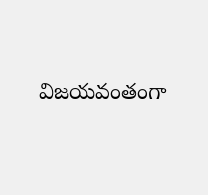విజయవంతంగా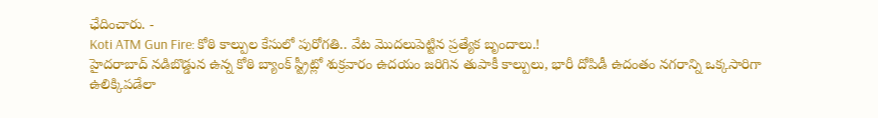ఛేదించారు. -
Koti ATM Gun Fire: కోఠి కాల్పుల కేసులో పురోగతి.. వేట మొదలుపెట్టిన ప్రత్యేక బృందాలు.!
హైదరాబాద్ నడిబొడ్డున ఉన్న కోఠి బ్యాంక్ స్ట్రీట్లో శుక్రవారం ఉదయం జరిగిన తుపాకీ కాల్పులు, భారీ దోపిడీ ఉదంతం నగరాన్ని ఒక్కసారిగా ఉలిక్కిపడేలా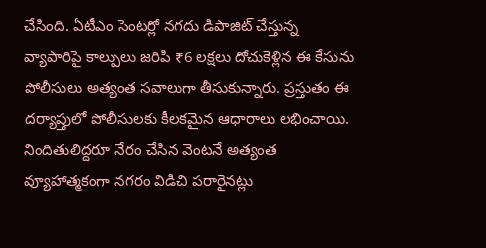చేసింది. ఏటీఎం సెంటర్లో నగదు డిపాజిట్ చేస్తున్న వ్యాపారిపై కాల్పులు జరిపి ₹6 లక్షలు దోచుకెళ్లిన ఈ కేసును పోలీసులు అత్యంత సవాలుగా తీసుకున్నారు. ప్రస్తుతం ఈ దర్యాప్తులో పోలీసులకు కీలకమైన ఆధారాలు లభించాయి. నిందితులిద్దరూ నేరం చేసిన వెంటనే అత్యంత వ్యూహాత్మకంగా నగరం విడిచి పరారైనట్లు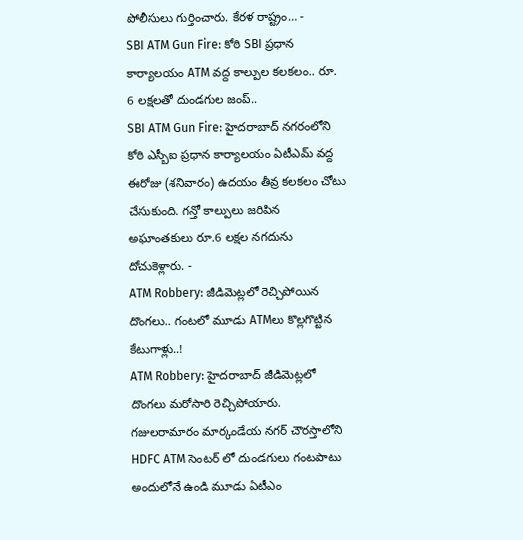పోలీసులు గుర్తించారు. కేరళ రాష్ట్రం… -
SBI ATM Gun Fire: కోఠి SBI ప్రధాన కార్యాలయం ATM వద్ద కాల్పుల కలకలం.. రూ. 6 లక్షలతో దుండగుల జంప్..
SBI ATM Gun Fire: హైదరాబాద్ నగరంలోని కోఠి ఎస్బీఐ ప్రధాన కార్యాలయం ఏటీఎమ్ వద్ద ఈరోజు (శనివారం) ఉదయం తీవ్ర కలకలం చోటు చేసుకుంది. గన్తో కాల్పులు జరిపిన అఘాంతకులు రూ.6 లక్షల నగదును దోచుకెళ్లారు. -
ATM Robbery: జీడిమెట్లలో రెచ్చిపోయిన దొంగలు.. గంటలో మూడు ATMలు కొల్లగొట్టిన కేటుగాళ్లు..!
ATM Robbery: హైదరాబాద్ జీడిమెట్లలో దొంగలు మరోసారి రెచ్చిపోయారు. గజులరామారం మార్కండేయ నగర్ చౌరస్తాలోని HDFC ATM సెంటర్ లో దుండగులు గంటపాటు అందులోనే ఉండి మూడు ఏటీఎం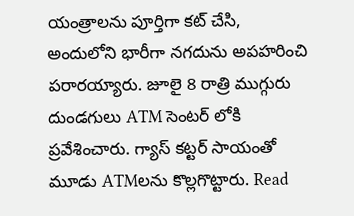యంత్రాలను పూర్తిగా కట్ చేసి, అందులోని భారీగా నగదును అపహరించి పరారయ్యారు. జూలై 8 రాత్రి ముగ్గురు దుండగులు ATM సెంటర్ లోకి ప్రవేశించారు. గ్యాస్ కట్టర్ సాయంతో మూడు ATMలను కొల్లగొట్టారు. Read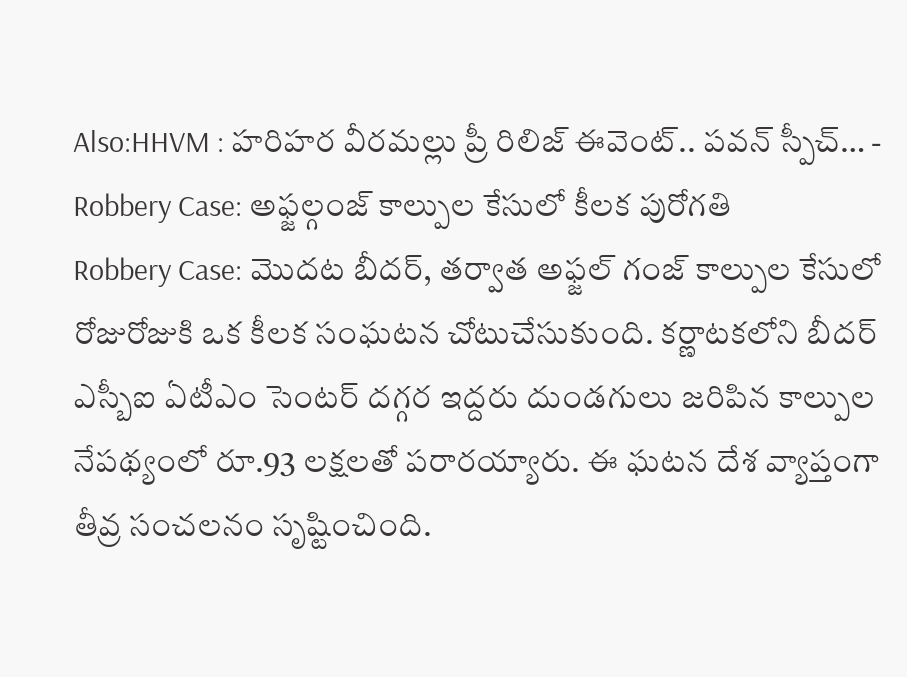Also:HHVM : హరిహర వీరమల్లు ప్రీ రిలిజ్ ఈవెంట్.. పవన్ స్పీచ్… -
Robbery Case: అఫ్జల్గంజ్ కాల్పుల కేసులో కీలక పురోగతి
Robbery Case: మొదట బీదర్, తర్వాత అఫ్జల్ గంజ్ కాల్పుల కేసులో రోజురోజుకి ఒక కీలక సంఘటన చోటుచేసుకుంది. కర్ణాటకలోని బీదర్ ఎస్బీఐ ఏటీఎం సెంటర్ దగ్గర ఇద్దరు దుండగులు జరిపిన కాల్పుల నేపథ్యంలో రూ.93 లక్షలతో పరారయ్యారు. ఈ ఘటన దేశ వ్యాప్తంగా తీవ్ర సంచలనం సృష్టించింది.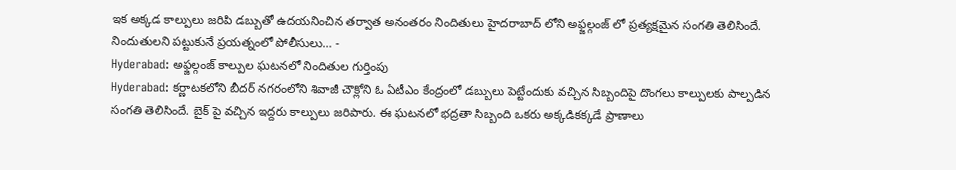ఇక అక్కడ కాల్పులు జరిపి డబ్బుతో ఉదయనించిన తర్వాత అనంతరం నిందితులు హైదరాబాద్ లోని అఫ్జల్గంజ్ లో ప్రత్యక్షమైన సంగతి తెలిసిందే. నిందుతులని పట్టుకునే ప్రయత్నంలో పోలీసులు… -
Hyderabad: అఫ్జల్గంజ్ కాల్పుల ఘటనలో నిందితుల గుర్తింపు
Hyderabad: కర్ణాటకలోని బీదర్ నగరంలోని శివాజీ చౌక్లోని ఓ ఏటీఎం కేంద్రంలో డబ్బులు పెట్టేందుకు వచ్చిన సిబ్బందిపై దొంగలు కాల్పులకు పాల్పడిన సంగతి తెలిసిందే. బైక్ పై వచ్చిన ఇద్దరు కాల్పులు జరిపారు. ఈ ఘటనలో భద్రతా సిబ్బంది ఒకరు అక్కడికక్కడే ప్రాణాలు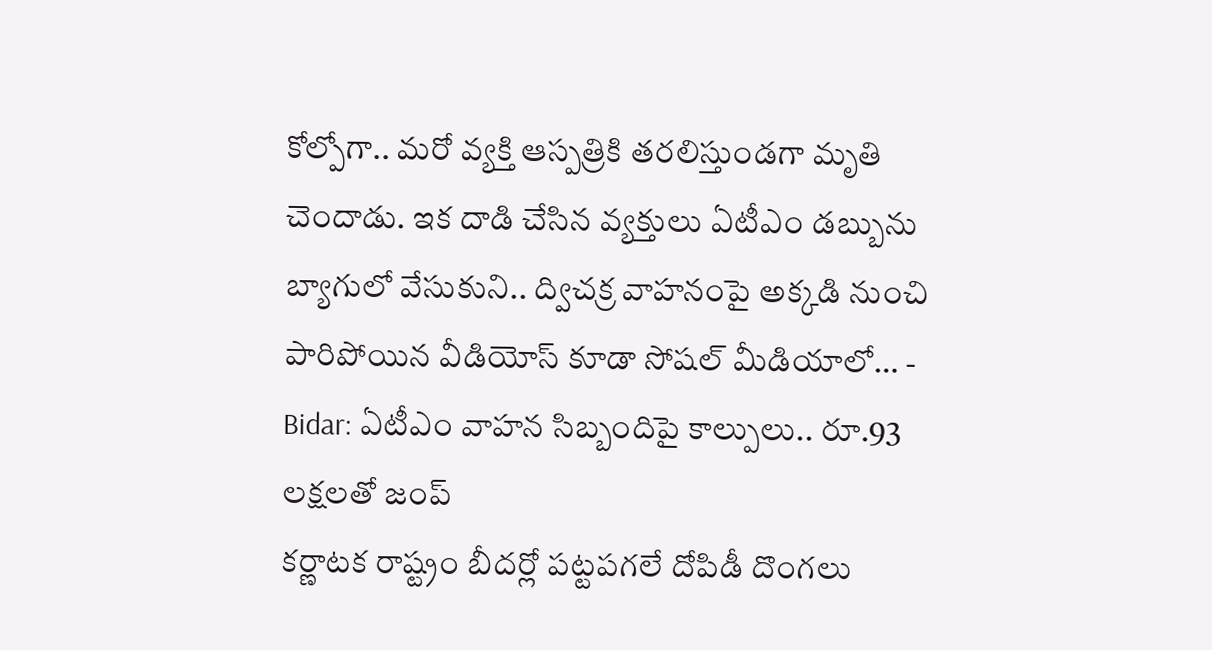కోల్పోగా.. మరో వ్యక్తి ఆస్పత్రికి తరలిస్తుండగా మృతి చెందాడు. ఇక దాడి చేసిన వ్యక్తులు ఏటీఎం డబ్బును బ్యాగులో వేసుకుని.. ద్విచక్ర వాహనంపై అక్కడి నుంచి పారిపోయిన వీడియోస్ కూడా సోషల్ మీడియాలో… -
Bidar: ఏటీఎం వాహన సిబ్బందిపై కాల్పులు.. రూ.93 లక్షలతో జంప్
కర్ణాటక రాష్ట్రం బీదర్లో పట్టపగలే దోపిడీ దొంగలు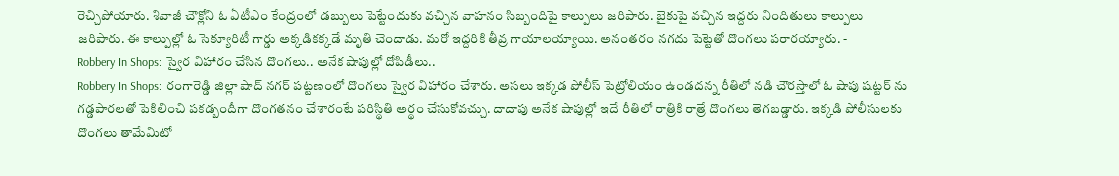రెచ్చిపోయారు. శివాజీ చౌక్లోని ఓ ఏటీఎం కేంద్రంలో డబ్బులు పెట్టేందుకు వచ్చిన వాహనం సిబ్బందిపై కాల్పులు జరిపారు. బైకుపై వచ్చిన ఇద్దరు నిందితులు కాల్పులు జరిపారు. ఈ కాల్పుల్లో ఓ సెక్యూరిటీ గార్డు అక్కడికక్కడే మృతి చెందాడు. మరో ఇద్దరికి తీవ్ర గాయాలయ్యాయి. అనంతరం నగదు పెట్టెతో దొంగలు పరారయ్యారు. -
Robbery In Shops: స్వైర విహారం చేసిన దొంగలు.. అనేక షాపుల్లో దోపిడీలు..
Robbery In Shops: రంగారెడ్డి జిల్లా షాద్ నగర్ పట్టణంలో దొంగలు స్వైర విహారం చేశారు. అసలు ఇక్కడ పోలీస్ పెట్రోలియం ఉండదన్న రీతిలో నడి చౌరస్తాలో ఓ షాపు షట్టర్ ను గడ్డపారలతో పెకిలించి పకడ్బందీగా దొంగతనం చేశారంటే పరిస్థితి అర్థం చేసుకోవచ్చు. దాదాపు అనేక షాపుల్లో ఇదే రీతిలో రాత్రికి రాత్రే దొంగలు తెగబడ్డారు. ఇక్కడి పోలీసులకు దొంగలు తామేమిటో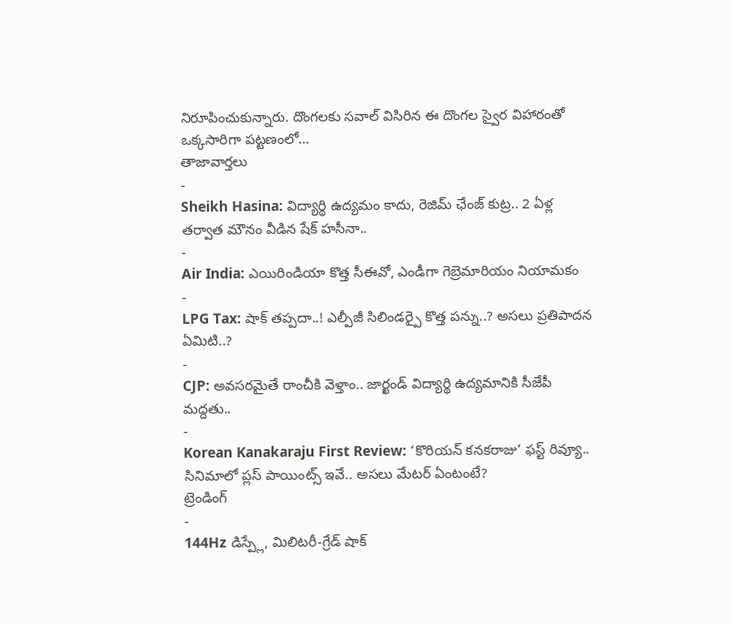నిరూపించుకున్నారు. దొంగలకు సవాల్ విసిరిన ఈ దొంగల స్వైర విహారంతో ఒక్కసారిగా పట్టణంలో…
తాజావార్తలు
-
Sheikh Hasina: విద్యార్థి ఉద్యమం కాదు, రెజిమ్ ఛేంజ్ కుట్ర.. 2 ఏళ్ల తర్వాత మౌనం వీడిన షేక్ హసీనా..
-
Air India: ఎయిరిండియా కొత్త సీఈవో, ఎండీగా గెబ్రెమారియం నియామకం
-
LPG Tax: షాక్ తప్పదా..! ఎల్పీజీ సిలిండర్పై కొత్త పన్ను..? అసలు ప్రతిపాదన ఏమిటి..?
-
CJP: అవసరమైతే రాంచీకి వెళ్తాం.. జార్ఖండ్ విద్యార్థి ఉద్యమానికి సీజేపీ మద్దతు..
-
Korean Kanakaraju First Review: ‘కొరియన్ కనకరాజు’ ఫస్ట్ రివ్యూ.. సినిమాలో ప్లస్ పాయింట్స్ ఇవే.. అసలు మేటర్ ఏంటంటే?
ట్రెండింగ్
-
144Hz డిస్ప్లే, మిలిటరీ-గ్రేడ్ షాక్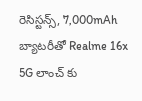రెసిస్టన్స్, 7,000mAh బ్యాటరీతో Realme 16x 5G లాంచ్ కు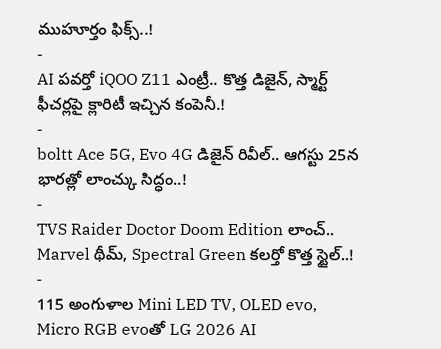ముహూర్తం ఫిక్స్..!
-
AI పవర్తో iQOO Z11 ఎంట్రీ.. కొత్త డిజైన్, స్మార్ట్ ఫీచర్లపై క్లారిటీ ఇచ్చిన కంపెనీ.!
-
boltt Ace 5G, Evo 4G డిజైన్ రివీల్.. ఆగస్టు 25న భారత్లో లాంచ్కు సిద్ధం..!
-
TVS Raider Doctor Doom Edition లాంచ్.. Marvel థీమ్, Spectral Green కలర్తో కొత్త స్టైల్..!
-
115 అంగుళాల Mini LED TV, OLED evo, Micro RGB evoతో LG 2026 AI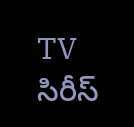TV సిరీస్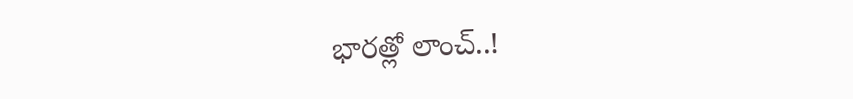భారత్లో లాంచ్..!